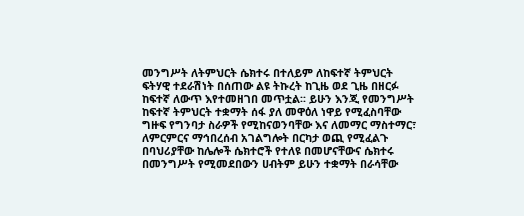መንግሥት ለትምህርት ሴክተሩ በተለይም ለከፍተኛ ትምህርት ፍትሃዊ ተደራሽነት በሰጠው ልዩ ትኩረት ከጊዜ ወደ ጊዜ በዘርፉ ከፍተኛ ለውጥ እየተመዘገበ መጥቷል፡፡ ይሁን እንጂ የመንግሥት ከፍተኛ ትምህርት ተቋማት ሰፋ ያለ መዋዕለ ነዋይ የሚፈስባቸው ግዙፍ የግንባታ ስራዎች የሚከናወንባቸው እና ለመማር ማስተማር፣ ለምርምርና ማኅበረሰብ አገልግሎት በርካታ ወጪ የሚፈልጉ በባህሪያቸው ከሌሎች ሴክተሮች የተለዩ በመሆናቸውና ሴክተሩ በመንግሥት የሚመደበውን ሀብትም ይሁን ተቋማት በራሳቸው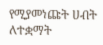የሚያመነጩት ሀብት ለተቋማት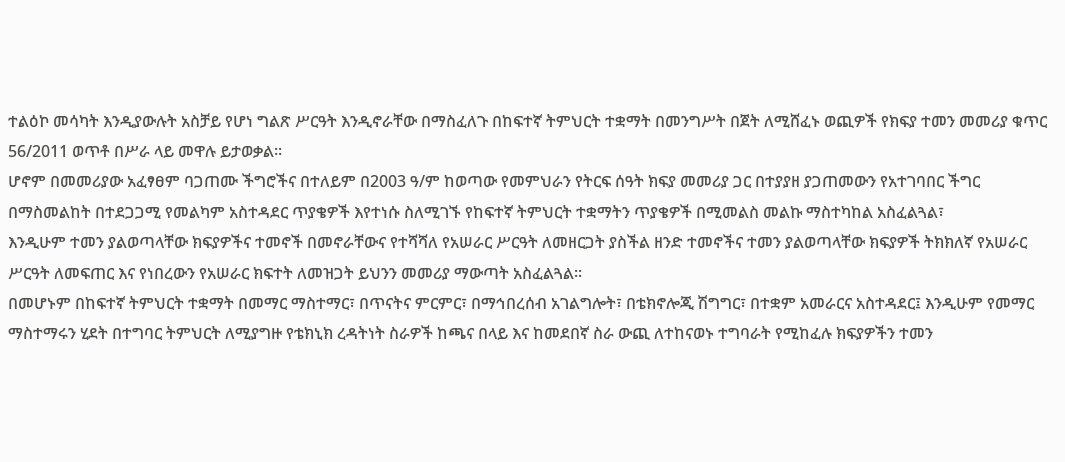ተልዕኮ መሳካት እንዲያውሉት አስቻይ የሆነ ግልጽ ሥርዓት እንዲኖራቸው በማስፈለጉ በከፍተኛ ትምህርት ተቋማት በመንግሥት በጀት ለሚሸፈኑ ወጪዎች የክፍያ ተመን መመሪያ ቁጥር 56/2011 ወጥቶ በሥራ ላይ መዋሉ ይታወቃል፡፡
ሆኖም በመመሪያው አፈፃፀም ባጋጠሙ ችግሮችና በተለይም በ2003 ዓ/ም ከወጣው የመምህራን የትርፍ ሰዓት ክፍያ መመሪያ ጋር በተያያዘ ያጋጠመውን የአተገባበር ችግር በማስመልከት በተደጋጋሚ የመልካም አስተዳደር ጥያቄዎች እየተነሱ ስለሚገኙ የከፍተኛ ትምህርት ተቋማትን ጥያቄዎች በሚመልስ መልኩ ማስተካከል አስፈልጓል፣
እንዲሁም ተመን ያልወጣላቸው ክፍያዎችና ተመኖች በመኖራቸውና የተሻሻለ የአሠራር ሥርዓት ለመዘርጋት ያስችል ዘንድ ተመኖችና ተመን ያልወጣላቸው ክፍያዎች ትክክለኛ የአሠራር ሥርዓት ለመፍጠር እና የነበረውን የአሠራር ክፍተት ለመዝጋት ይህንን መመሪያ ማውጣት አስፈልጓል፡፡
በመሆኑም በከፍተኛ ትምህርት ተቋማት በመማር ማስተማር፣ በጥናትና ምርምር፣ በማኅበረሰብ አገልግሎት፣ በቴክኖሎጂ ሽግግር፣ በተቋም አመራርና አስተዳደር፤ እንዲሁም የመማር ማስተማሩን ሂደት በተግባር ትምህርት ለሚያግዙ የቴክኒክ ረዳትነት ስራዎች ከጫና በላይ እና ከመደበኛ ስራ ውጪ ለተከናወኑ ተግባራት የሚከፈሉ ክፍያዎችን ተመን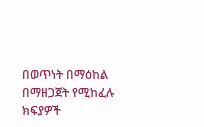በወጥነት በማዕከል በማዘጋጀት የሚከፈሉ ክፍያዎች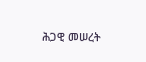ሕጋዊ መሠረት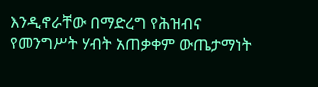እንዲኖራቸው በማድረግ የሕዝብና የመንግሥት ሃብት አጠቃቀም ውጤታማነት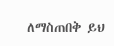ለማስጠበቅ ይህ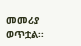መመሪያ ወጥቷል፡፡